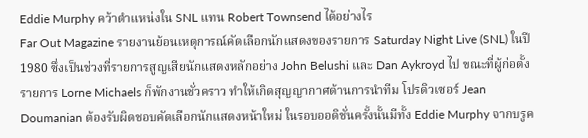Eddie Murphy คว้าตำแหน่งใน SNL แทน Robert Townsend ได้อย่างไร
Far Out Magazine รายงานย้อนเหตุการณ์คัดเลือกนักแสดงของรายการ Saturday Night Live (SNL) ในปี 1980 ซึ่งเป็นช่วงที่รายการสูญเสียนักแสดงหลักอย่าง John Belushi และ Dan Aykroyd ไป ขณะที่ผู้ก่อตั้งรายการ Lorne Michaels ก็พักงานชั่วคราว ทำให้เกิดสุญญากาศด้านการนำทีม โปรดิวเซอร์ Jean Doumanian ต้องรับผิดชอบคัดเลือกนักแสดงหน้าใหม่ ในรอบออดิชั่นครั้งนั้นมีทั้ง Eddie Murphy จากบรูค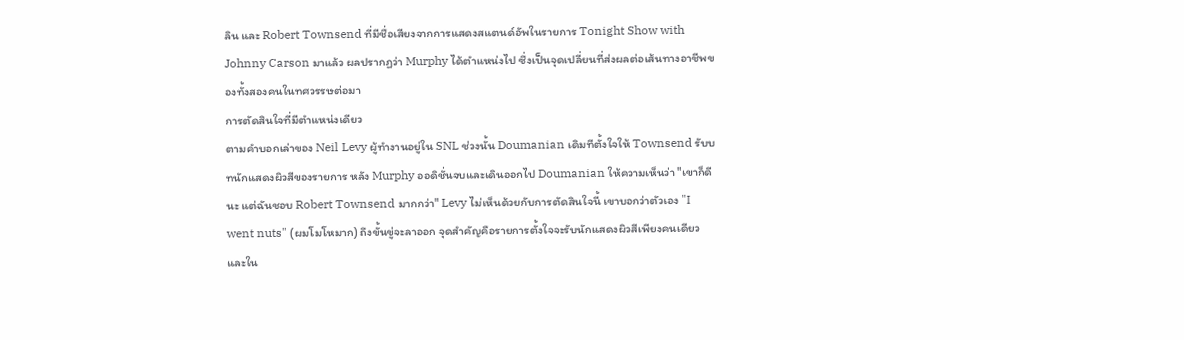ลิน และ Robert Townsend ที่มีชื่อเสียงจากการแสดงสแตนด์อัพในรายการ Tonight Show with Johnny Carson มาแล้ว ผลปรากฏว่า Murphy ได้ตำแหน่งไป ซึ่งเป็นจุดเปลี่ยนที่ส่งผลต่อเส้นทางอาชีพของทั้งสองคนในทศวรรษต่อมา
การตัดสินใจที่มีตำแหน่งเดียว
ตามคำบอกเล่าของ Neil Levy ผู้ทำงานอยู่ใน SNL ช่วงนั้น Doumanian เดิมทีตั้งใจให้ Townsend รับบทนักแสดงผิวสีของรายการ หลัง Murphy ออดิชั่นจบและเดินออกไป Doumanian ให้ความเห็นว่า "เขาก็ดีนะ แต่ฉันชอบ Robert Townsend มากกว่า" Levy ไม่เห็นด้วยกับการตัดสินใจนี้ เขาบอกว่าตัวเอง "I went nuts" (ผมโมโหมาก) ถึงขั้นขู่จะลาออก จุดสำคัญคือรายการตั้งใจจะรับนักแสดงผิวสีเพียงคนเดียว และใน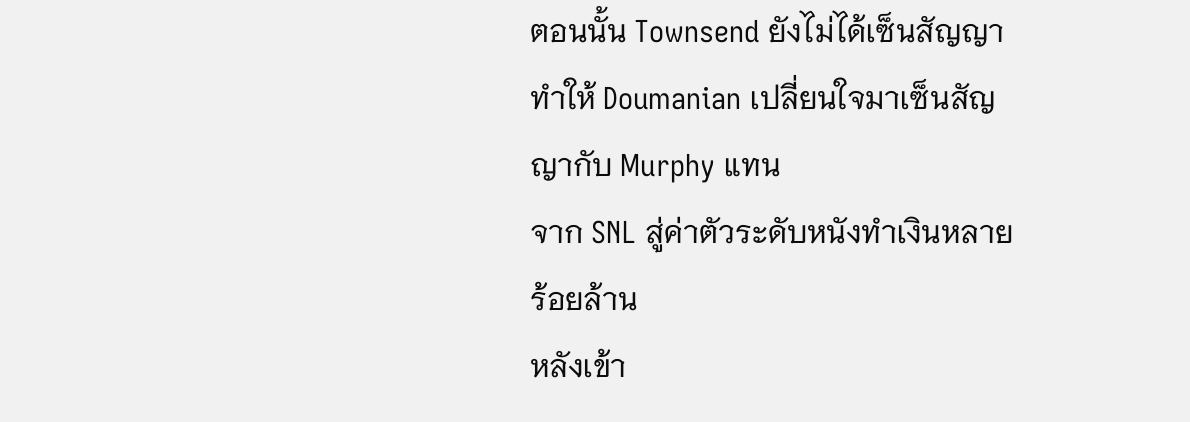ตอนนั้น Townsend ยังไม่ได้เซ็นสัญญา ทำให้ Doumanian เปลี่ยนใจมาเซ็นสัญญากับ Murphy แทน
จาก SNL สู่ค่าตัวระดับหนังทำเงินหลายร้อยล้าน
หลังเข้า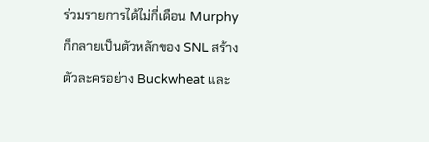ร่วมรายการได้ไม่กี่เดือน Murphy ก็กลายเป็นตัวหลักของ SNL สร้างตัวละครอย่าง Buckwheat และ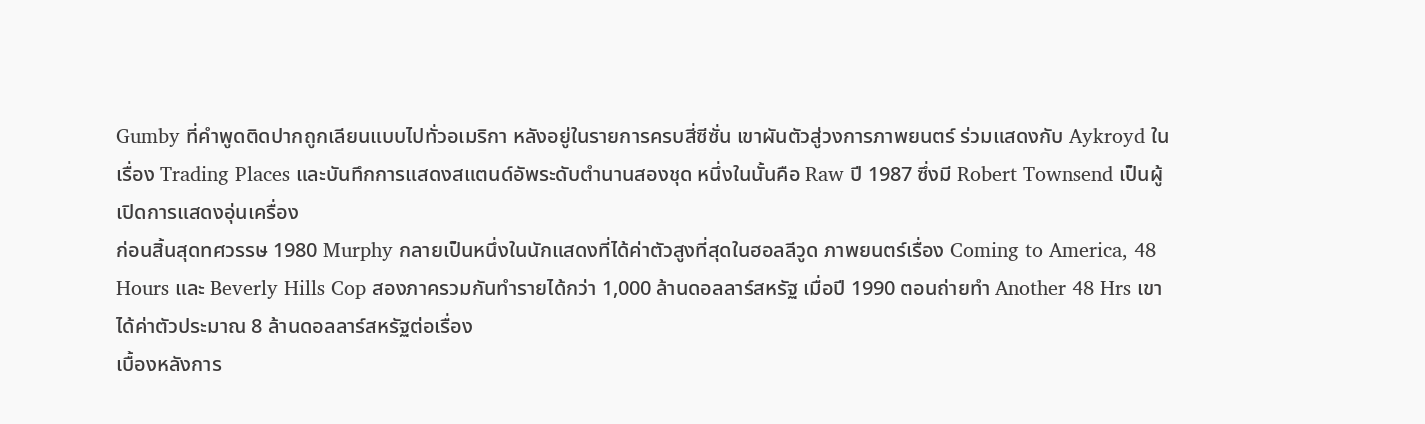Gumby ที่คำพูดติดปากถูกเลียนแบบไปทั่วอเมริกา หลังอยู่ในรายการครบสี่ซีซั่น เขาผันตัวสู่วงการภาพยนตร์ ร่วมแสดงกับ Aykroyd ในเรื่อง Trading Places และบันทึกการแสดงสแตนด์อัพระดับตำนานสองชุด หนึ่งในนั้นคือ Raw ปี 1987 ซึ่งมี Robert Townsend เป็นผู้เปิดการแสดงอุ่นเครื่อง
ก่อนสิ้นสุดทศวรรษ 1980 Murphy กลายเป็นหนึ่งในนักแสดงที่ได้ค่าตัวสูงที่สุดในฮอลลีวูด ภาพยนตร์เรื่อง Coming to America, 48 Hours และ Beverly Hills Cop สองภาครวมกันทำรายได้กว่า 1,000 ล้านดอลลาร์สหรัฐ เมื่อปี 1990 ตอนถ่ายทำ Another 48 Hrs เขาได้ค่าตัวประมาณ 8 ล้านดอลลาร์สหรัฐต่อเรื่อง
เบื้องหลังการ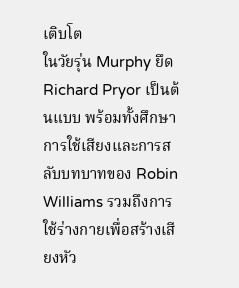เติบโต
ในวัยรุ่น Murphy ยึด Richard Pryor เป็นต้นแบบ พร้อมทั้งศึกษาการใช้เสียงและการสลับบทบาทของ Robin Williams รวมถึงการใช้ร่างกายเพื่อสร้างเสียงหัว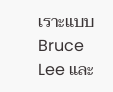เราะแบบ Bruce Lee และ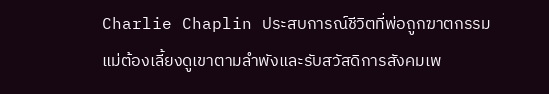Charlie Chaplin ประสบการณ์ชีวิตที่พ่อถูกฆาตกรรม แม่ต้องเลี้ยงดูเขาตามลำพังและรับสวัสดิการสังคมเพ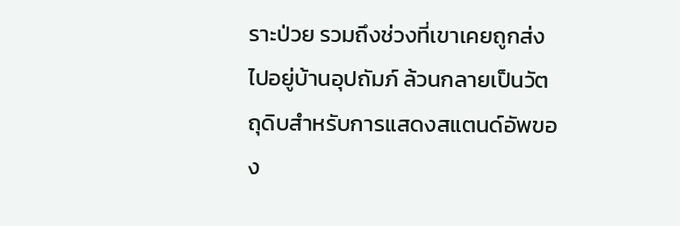ราะป่วย รวมถึงช่วงที่เขาเคยถูกส่งไปอยู่บ้านอุปถัมภ์ ล้วนกลายเป็นวัตถุดิบสำหรับการแสดงสแตนด์อัพของ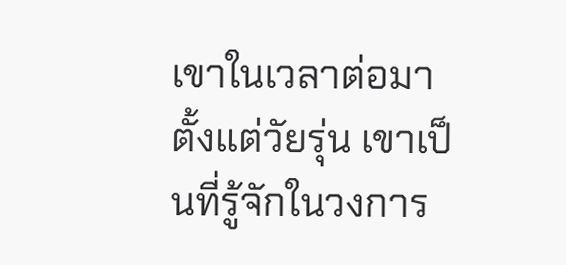เขาในเวลาต่อมา ตั้งแต่วัยรุ่น เขาเป็นที่รู้จักในวงการ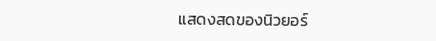แสดงสดของนิวยอร์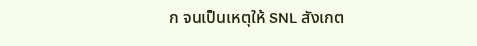ก จนเป็นเหตุให้ SNL สังเกต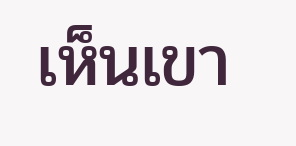เห็นเขา